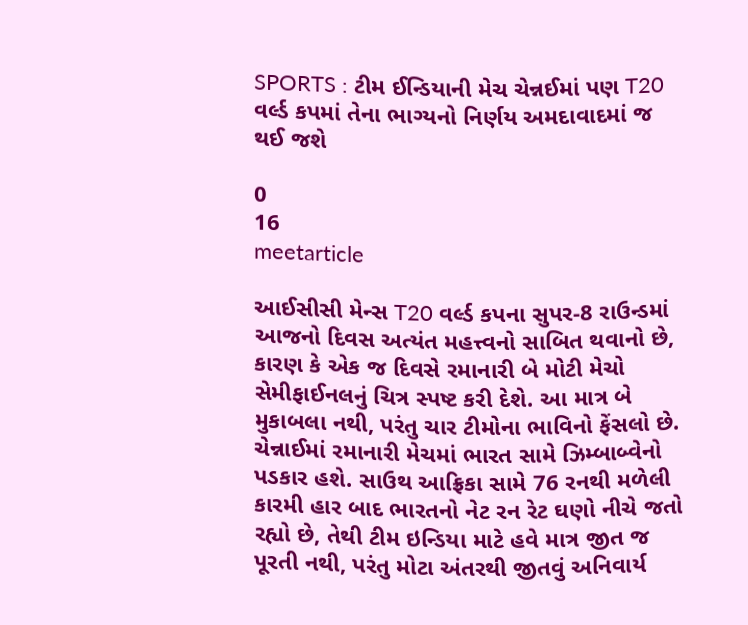SPORTS : ટીમ ઈન્ડિયાની મેચ ચેન્નઈમાં પણ T20 વર્લ્ડ કપમાં તેના ભાગ્યનો નિર્ણય અમદાવાદમાં જ થઈ જશે

0
16
meetarticle

આઈસીસી મેન્સ T20 વર્લ્ડ કપના સુપર-8 રાઉન્ડમાં આજનો દિવસ અત્યંત મહત્ત્વનો સાબિત થવાનો છે, કારણ કે એક જ દિવસે રમાનારી બે મોટી મેચો સેમીફાઈનલનું ચિત્ર સ્પષ્ટ કરી દેશે. આ માત્ર બે મુકાબલા નથી, પરંતુ ચાર ટીમોના ભાવિનો ફેંસલો છે. ચેન્નાઈમાં રમાનારી મેચમાં ભારત સામે ઝિમ્બાબ્વેનો પડકાર હશે. સાઉથ આફ્રિકા સામે 76 રનથી મળેલી કારમી હાર બાદ ભારતનો નેટ રન રેટ ઘણો નીચે જતો રહ્યો છે, તેથી ટીમ ઇન્ડિયા માટે હવે માત્ર જીત જ પૂરતી નથી, પરંતુ મોટા અંતરથી જીતવું અનિવાર્ય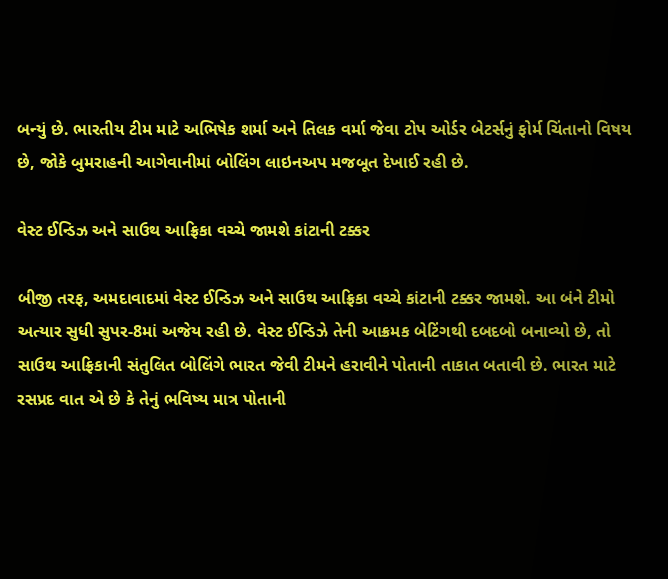બન્યું છે. ભારતીય ટીમ માટે અભિષેક શર્મા અને તિલક વર્મા જેવા ટોપ ઓર્ડર બેટર્સનું ફોર્મ ચિંતાનો વિષય છે, જોકે બુમરાહની આગેવાનીમાં બોલિંગ લાઇનઅપ મજબૂત દેખાઈ રહી છે.

વેસ્ટ ઈન્ડિઝ અને સાઉથ આફ્રિકા વચ્ચે જામશે કાંટાની ટક્કર

બીજી તરફ, અમદાવાદમાં વેસ્ટ ઈન્ડિઝ અને સાઉથ આફ્રિકા વચ્ચે કાંટાની ટક્કર જામશે. આ બંને ટીમો અત્યાર સુધી સુપર-8માં અજેય રહી છે. વેસ્ટ ઈન્ડિઝે તેની આક્રમક બેટિંગથી દબદબો બનાવ્યો છે, તો સાઉથ આફ્રિકાની સંતુલિત બોલિંગે ભારત જેવી ટીમને હરાવીને પોતાની તાકાત બતાવી છે. ભારત માટે રસપ્રદ વાત એ છે કે તેનું ભવિષ્ય માત્ર પોતાની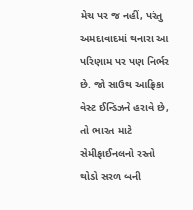મેચ પર જ નહીં, પરંતુ અમદાવાદમાં થનારા આ પરિણામ પર પણ નિર્ભર છે. જો સાઉથ આફ્રિકા વેસ્ટ ઈન્ડિઝને હરાવે છે, તો ભારત માટે સેમીફાઈનલનો રસ્તો થોડો સરળ બની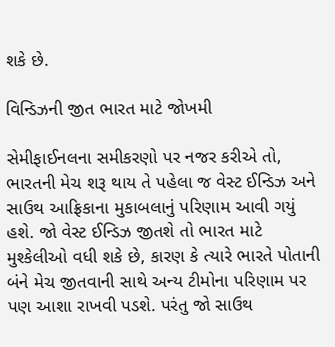શકે છે.

વિન્ડિઝની જીત ભારત માટે જોખમી

સેમીફાઈનલના સમીકરણો પર નજર કરીએ તો, ભારતની મેચ શરૂ થાય તે પહેલા જ વેસ્ટ ઈન્ડિઝ અને સાઉથ આફ્રિકાના મુકાબલાનું પરિણામ આવી ગયું હશે. જો વેસ્ટ ઈન્ડિઝ જીતશે તો ભારત માટે મુશ્કેલીઓ વધી શકે છે, કારણ કે ત્યારે ભારતે પોતાની બંને મેચ જીતવાની સાથે અન્ય ટીમોના પરિણામ પર પણ આશા રાખવી પડશે. પરંતુ જો સાઉથ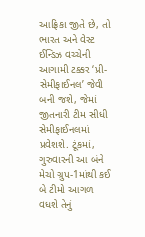આફ્રિકા જીતે છે, તો ભારત અને વેસ્ટ ઈન્ડિઝ વચ્ચેની આગામી ટક્કર ‘પ્રી-સેમીફાઈનલ’ જેવી બની જશે, જેમાં જીતનારી ટીમ સીધી સેમીફાઈનલમાં પ્રવેશશે. ટૂંકમાં, ગુરુવારની આ બંને મેચો ગ્રુપ-1માંથી કઈ બે ટીમો આગળ વધશે તેનું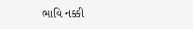ભાવિ નક્કી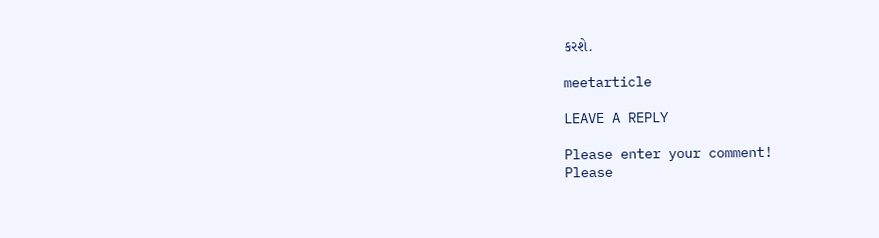કરશે.

meetarticle

LEAVE A REPLY

Please enter your comment!
Please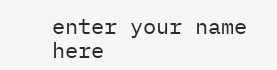enter your name here